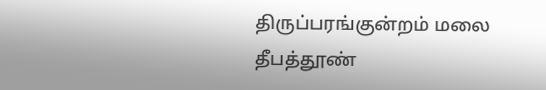திருப்பரங்குன்றம் மலை தீபத்தூண்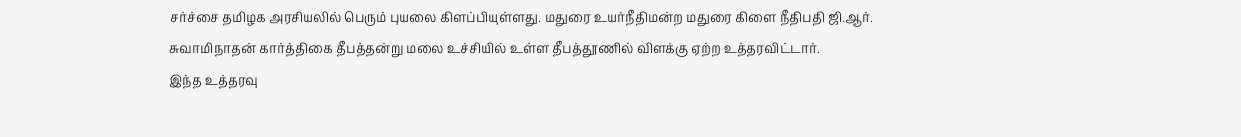சர்ச்சை தமிழக அரசியலில் பெரும் புயலை கிளப்பியுள்ளது. மதுரை உயர்நீதிமன்ற மதுரை கிளை நீதிபதி ஜி.ஆர். சுவாமிநாதன் கார்த்திகை தீபத்தன்று மலை உச்சியில் உள்ள தீபத்தூணில் விளக்கு ஏற்ற உத்தரவிட்டார்.
இந்த உத்தரவு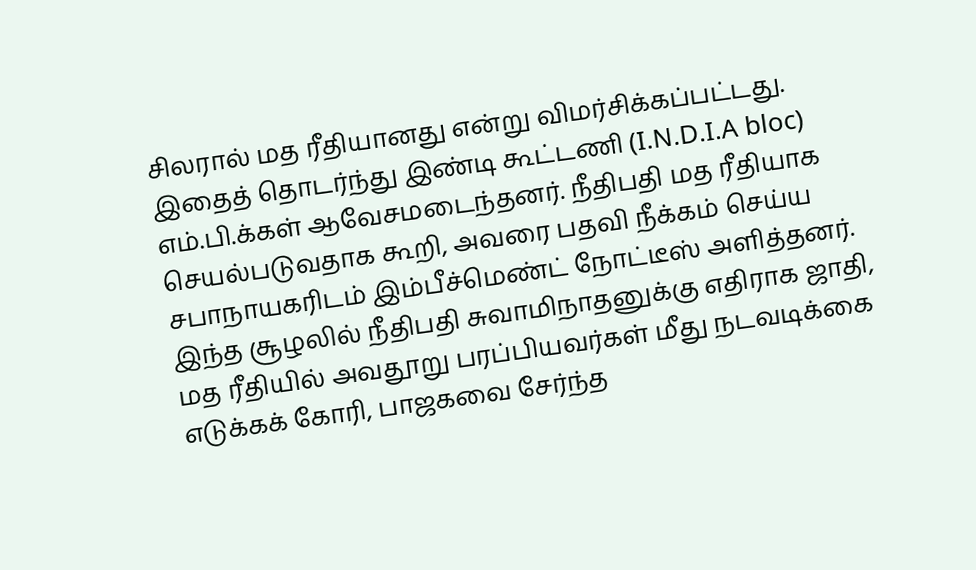சிலரால் மத ரீதியானது என்று விமர்சிக்கப்பட்டது. இதைத் தொடர்ந்து இண்டி கூட்டணி (I.N.D.I.A bloc) எம்.பி.க்கள் ஆவேசமடைந்தனர். நீதிபதி மத ரீதியாக செயல்படுவதாக கூறி, அவரை பதவி நீக்கம் செய்ய சபாநாயகரிடம் இம்பீச்மெண்ட் நோட்டீஸ் அளித்தனர்.
இந்த சூழலில் நீதிபதி சுவாமிநாதனுக்கு எதிராக ஜாதி, மத ரீதியில் அவதூறு பரப்பியவர்கள் மீது நடவடிக்கை எடுக்கக் கோரி, பாஜகவை சேர்ந்த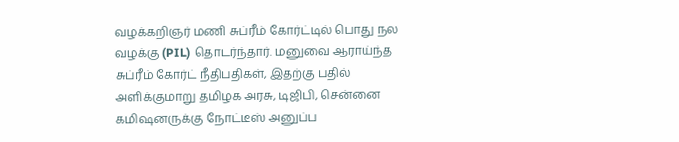வழக்கறிஞர் மணி சுப்ரீம் கோர்ட்டில் பொது நல வழக்கு (PIL) தொடர்ந்தார். மனுவை ஆராய்ந்த சுப்ரீம் கோர்ட் நீதிபதிகள், இதற்கு பதில் அளிக்குமாறு தமிழக அரசு, டிஜிபி, சென்னை கமிஷனருக்கு நோட்டீஸ் அனுப்ப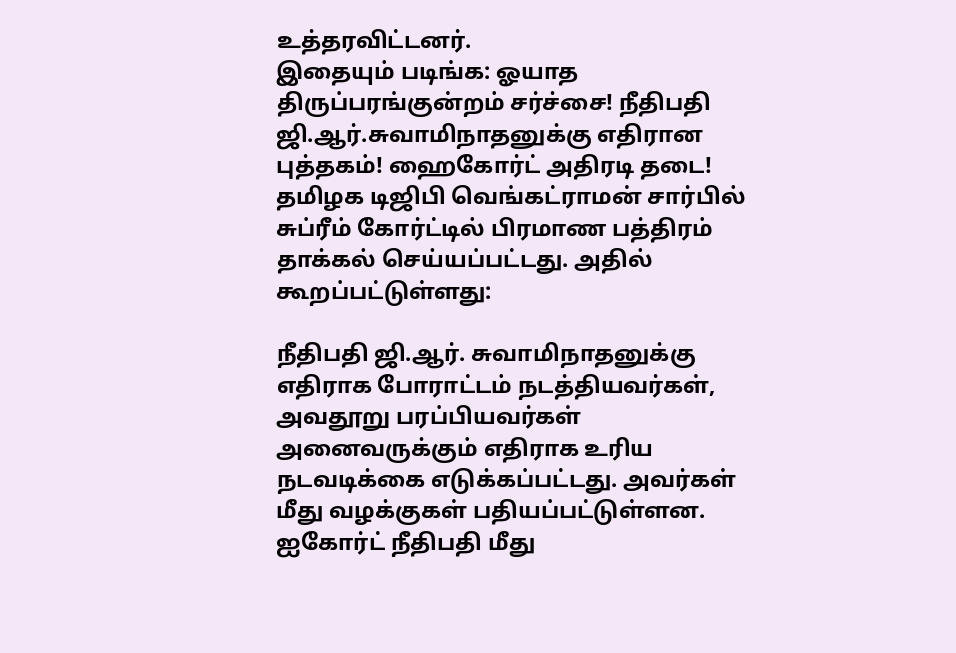உத்தரவிட்டனர்.
இதையும் படிங்க: ஓயாத திருப்பரங்குன்றம் சர்ச்சை! நீதிபதி ஜி.ஆர்.சுவாமிநாதனுக்கு எதிரான புத்தகம்! ஹைகோர்ட் அதிரடி தடை!
தமிழக டிஜிபி வெங்கட்ராமன் சார்பில் சுப்ரீம் கோர்ட்டில் பிரமாண பத்திரம் தாக்கல் செய்யப்பட்டது. அதில் கூறப்பட்டுள்ளது:

நீதிபதி ஜி.ஆர். சுவாமிநாதனுக்கு எதிராக போராட்டம் நடத்தியவர்கள், அவதூறு பரப்பியவர்கள் அனைவருக்கும் எதிராக உரிய நடவடிக்கை எடுக்கப்பட்டது. அவர்கள் மீது வழக்குகள் பதியப்பட்டுள்ளன.
ஐகோர்ட் நீதிபதி மீது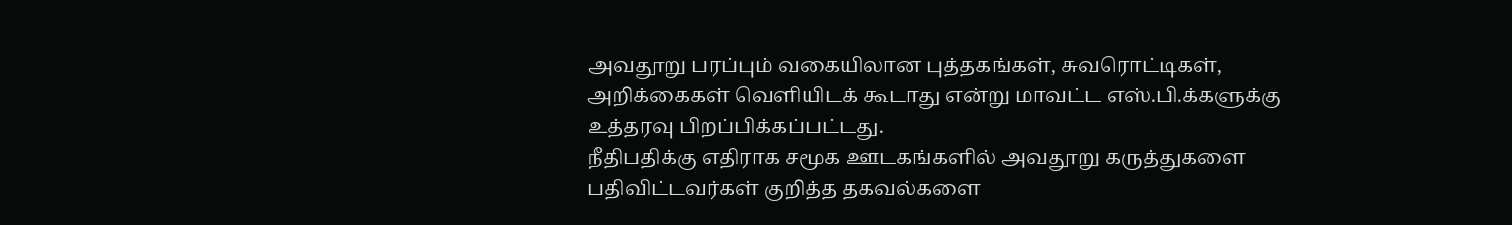அவதூறு பரப்பும் வகையிலான புத்தகங்கள், சுவரொட்டிகள், அறிக்கைகள் வெளியிடக் கூடாது என்று மாவட்ட எஸ்.பி.க்களுக்கு உத்தரவு பிறப்பிக்கப்பட்டது.
நீதிபதிக்கு எதிராக சமூக ஊடகங்களில் அவதூறு கருத்துகளை பதிவிட்டவர்கள் குறித்த தகவல்களை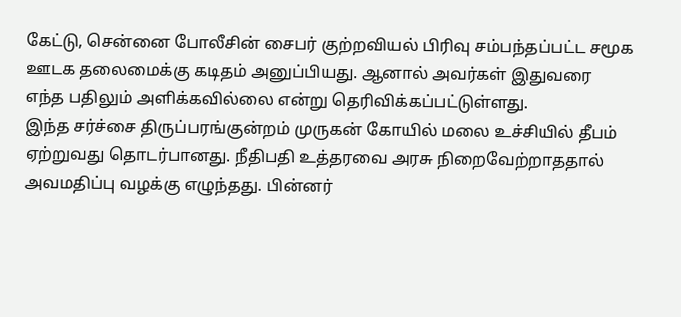கேட்டு, சென்னை போலீசின் சைபர் குற்றவியல் பிரிவு சம்பந்தப்பட்ட சமூக ஊடக தலைமைக்கு கடிதம் அனுப்பியது. ஆனால் அவர்கள் இதுவரை எந்த பதிலும் அளிக்கவில்லை என்று தெரிவிக்கப்பட்டுள்ளது.
இந்த சர்ச்சை திருப்பரங்குன்றம் முருகன் கோயில் மலை உச்சியில் தீபம் ஏற்றுவது தொடர்பானது. நீதிபதி உத்தரவை அரசு நிறைவேற்றாததால் அவமதிப்பு வழக்கு எழுந்தது. பின்னர்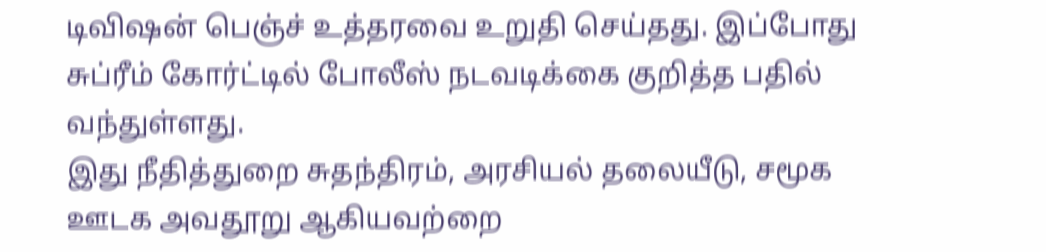டிவிஷன் பெஞ்ச் உத்தரவை உறுதி செய்தது. இப்போது சுப்ரீம் கோர்ட்டில் போலீஸ் நடவடிக்கை குறித்த பதில் வந்துள்ளது.
இது நீதித்துறை சுதந்திரம், அரசியல் தலையீடு, சமூக ஊடக அவதூறு ஆகியவற்றை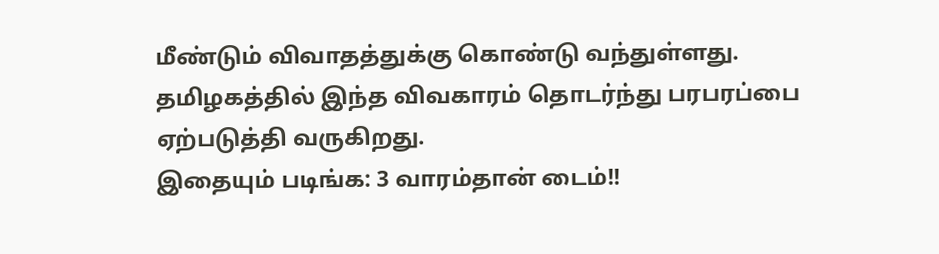மீண்டும் விவாதத்துக்கு கொண்டு வந்துள்ளது. தமிழகத்தில் இந்த விவகாரம் தொடர்ந்து பரபரப்பை ஏற்படுத்தி வருகிறது.
இதையும் படிங்க: 3 வாரம்தான் டைம்!!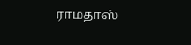ராமதாஸ்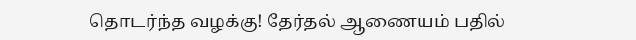தொடர்ந்த வழக்கு! தேர்தல் ஆணையம் பதில்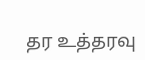தர உத்தரவு